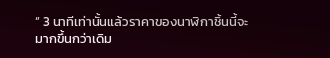“ 3 นาทีเท่านั้นแล้วราคาของนาฬิกาชิ้นนี้จะมากขึ้นกว่าเดิม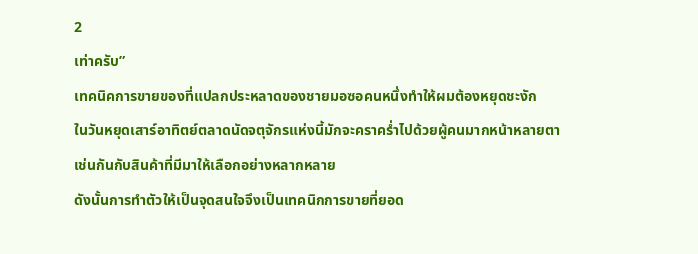2
เท่าครับ”
เทคนิคการขายของที่แปลกประหลาดของชายมอซอคนหนึ่งทำให้ผมต้องหยุดชะงัก
ในวันหยุดเสาร์อาทิตย์ตลาดนัดจตุจักรแห่งนี้มักจะคราคร่ำไปด้วยผู้คนมากหน้าหลายตา
เช่นกันกับสินค้าที่มีมาให้เลือกอย่างหลากหลาย
ดังนั้นการทำตัวให้เป็นจุดสนใจจึงเป็นเทคนิกการขายที่ยอด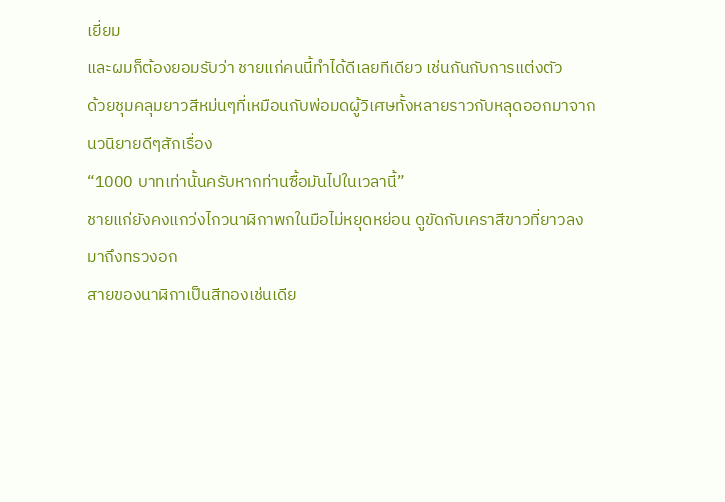เยี่ยม
และผมก็ต้องยอมรับว่า ชายแก่คนนี้ทำได้ดีเลยทีเดียว เช่นกันกับการแต่งตัว
ด้วยชุมคลุมยาวสีหม่นๆที่เหมือนกับพ่อมดผู้วิเศษทั้งหลายราวกับหลุดออกมาจากนวนิยายดีๆสักเรื่อง
“1000 บาทเท่านั้นครับหากท่านซื้อมันไปในเวลานี้”
ชายแก่ยังคงแกว่งไกวนาฬิกาพกในมือไม่หยุดหย่อน ดูขัดกับเคราสีขาวที่ยาวลงมาถึงทรวงอก
สายของนาฬิกาเป็นสีทองเช่นเดีย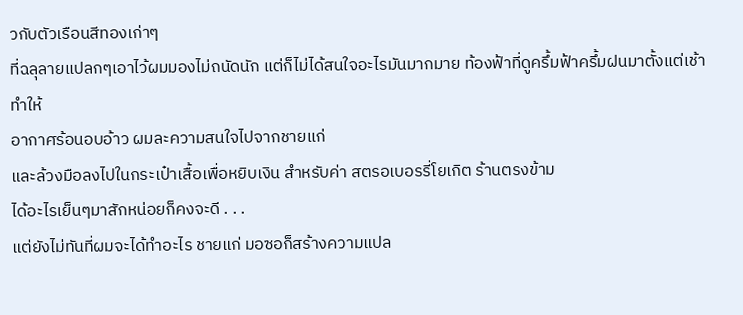วกับตัวเรือนสีทองเก่าๆ
ที่ฉลุลายแปลกๆเอาไว้ผมมองไม่ถนัดนัก แต่ก็ไม่ได้สนใจอะไรมันมากมาย ท้องฟ้าที่ดูครึ้มฟ้าครึ้มฝนมาตั้งแต่เช้าทำให้
อากาศร้อนอบอ้าว ผมละความสนใจไปจากชายแก่
และล้วงมือลงไปในกระเป๋าเสื้อเพื่อหยิบเงิน สำหรับค่า สตรอเบอรรี่โยเกิต ร้านตรงข้าม
ได้อะไรเย็นๆมาสักหน่อยก็คงจะดี . . .
แต่ยังไม่ทันที่ผมจะได้ทำอะไร ชายแก่ มอซอก็สร้างความแปล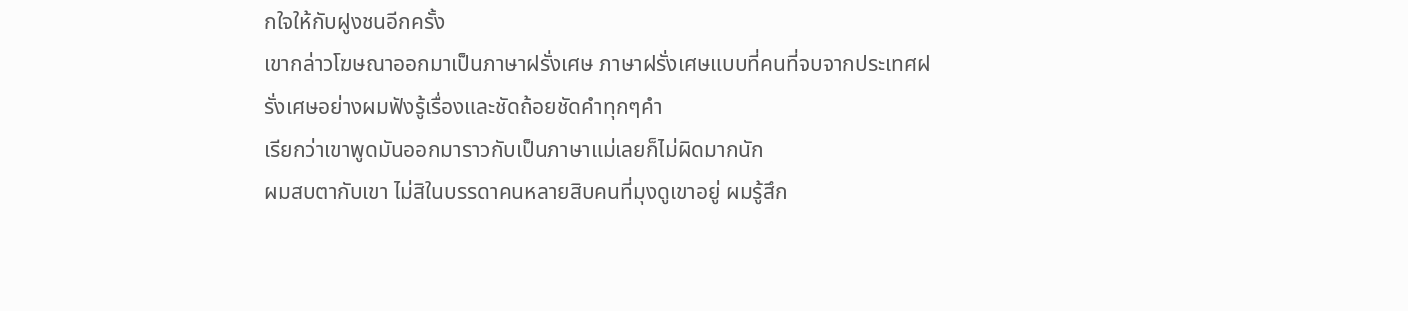กใจให้กับฝูงชนอีกครั้ง
เขากล่าวโฆษณาออกมาเป็นภาษาฝรั่งเศษ ภาษาฝรั่งเศษแบบที่คนที่จบจากประเทศฝรั่งเศษอย่างผมฟังรู้เรื่องและชัดถ้อยชัดคำทุกๆคำ
เรียกว่าเขาพูดมันออกมาราวกับเป็นภาษาแม่เลยก็ไม่ผิดมากนัก
ผมสบตากับเขา ไม่สิในบรรดาคนหลายสิบคนที่มุงดูเขาอยู่ ผมรู้สึก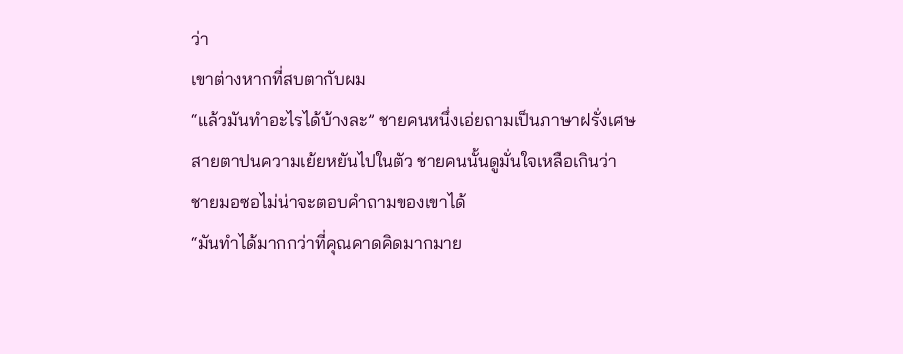ว่า
เขาต่างหากที่สบตากับผม
“แล้วมันทำอะไรได้บ้างละ” ชายคนหนึ่งเอ่ยถามเป็นภาษาฝรั่งเศษ
สายตาปนความเย้ยหยันไปในตัว ชายคนนั้นดูมั่นใจเหลือเกินว่า
ชายมอซอไม่น่าจะตอบคำถามของเขาได้
“มันทำได้มากกว่าที่คุณคาดคิดมากมาย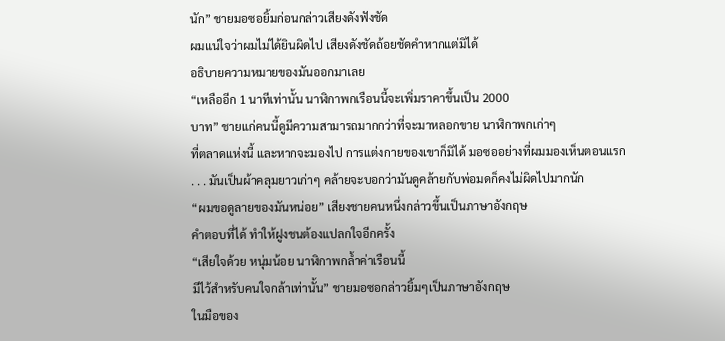นัก” ชายมอซอยิ้มก่อนกล่าวเสียงดังฟังชัด
ผมแน่ใจว่าผมไม่ได้ยินผิดไป เสียงดังชัดถ้อยชัดคำหากแต่มิได้
อธิบายความหมายของมันออกมาเลย
“เหลืออีก 1 นาทีเท่านั้น นาฬิกาพกเรือนนี้จะเพิ่มราคาขึ้นเป็น 2000
บาท” ชายแก่คนนี้ดูมีความสามารถมากกว่าที่จะมาหลอกขาย นาฬิกาพกเก่าๆ
ที่ตลาดแห่งนี้ และหากจะมองไป การแต่งกายของเขาก็มิได้ มอซออย่างที่ผมมองเห็นตอนแรก
. . . มันเป็นผ้าคลุมยาวเก่าๆ คล้ายจะบอกว่ามันดูคล้ายกับพ่อมดก็คงไม่ผิดไปมากนัก
“ผมขอดูลายของมันหน่อย” เสียงชายคนหนึ่งกล่าวขึ้นเป็นภาษาอังกฤษ
คำตอบที่ได้ ทำให้ฝูงชนต้องแปลกใจอีกครั้ง
“เสียใจด้วย หนุ่มน้อย นาฬิกาพกล้ำค่าเรือนนี้
มีไว้สำหรับคนใจกล้าเท่านั้น” ชายมอซอกล่าวยิ้มๆเป็นภาษาอังกฤษ
ในมือของ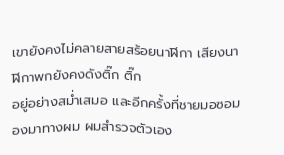เขายังคงไม่คลายสายสร้อยนาฬิกา เสียงนาฬิกาพกยังคงดังติ๊ก ติ๊ก
อยู่อย่างสม่ำเสมอ และอีกครั้งที่ชายมอซอมองมาทางผม ผมสำรวจตัวเอง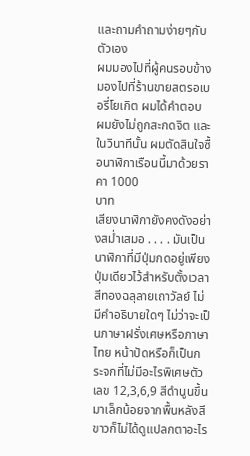และถามคำถามง่ายๆกับตัวเอง
ผมมองไปที่ผู้คนรอบข้าง มองไปที่ร้านขายสตรอเบอรี่โยเกิต ผมได้คำตอบ
ผมยังไม่ถูกสะกดจิต และ ในวินาทีนั้น ผมตัดสินใจซื้อนาฬิกาเรือนนี้มาด้วยราคา 1000
บาท
เสียงนาฬิกายังคงดังอย่างสม่ำเสมอ . . . . มันเป็นนาฬิกาที่มีปุ่มกดอยู่เพียงปุ่มเดียวไว้สำหรับตั้งเวลา สีทองฉลุลายเถาวัลย์ ไม่มีคำอธิบายใดๆ ไม่ว่าจะเป็นภาษาฝรั่งเศษหรือภาษาไทย หน้าปัดหรือก็เป็นกระจกที่ไม่มีอะไรพิเศษตัวเลข 12,3,6,9 สีดำนูนขึ้นมาเล็กน้อยจากพื้นหลังสีขาวก็ไม่ได้ดูแปลกตาอะไร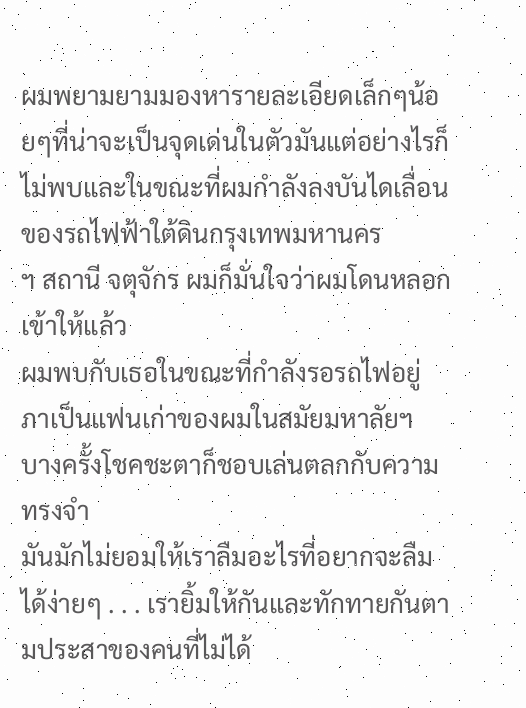ผมพยามยามมองหารายละเอียดเล็กๆน้อยๆที่น่าจะเป็นจุดเด่นในตัวมันแต่อย่างไรก็ไม่พบและในขณะที่ผมกำลังลงบันไดเลื่อนของรถไฟฟ้าใต้ดินกรุงเทพมหานคร
ฯ สถานี จตุจักร ผมก็มั่นใจว่าผมโดนหลอกเข้าให้แล้ว
ผมพบกับเธอในขณะที่กำลังรอรถไฟอยู่ ภาเป็นแฟนเก่าของผมในสมัยมหาลัยฯ
บางครั้งโชคชะตาก็ชอบเล่นตลกกับความทรงจำ
มันมักไม่ยอมให้เราลืมอะไรที่อยากจะลืมได้ง่ายๆ . . . เรายิ้มให้กันและทักทายกันตามประสาของคนที่ไม่ได้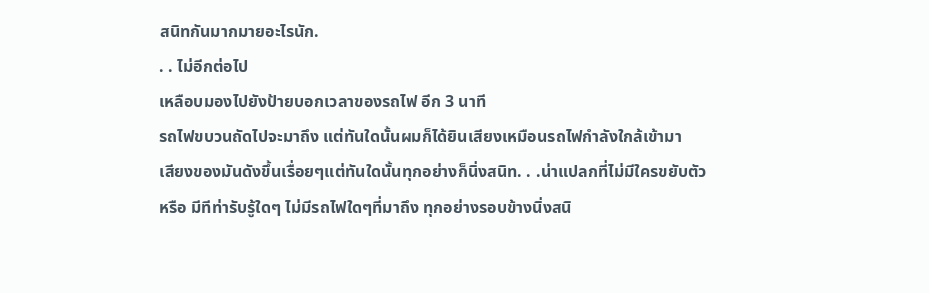สนิทกันมากมายอะไรนัก.
. . ไม่อีกต่อไป
เหลือบมองไปยังป้ายบอกเวลาของรถไฟ อีก 3 นาที
รถไฟขบวนถัดไปจะมาถึง แต่ทันใดนั้นผมก็ได้ยินเสียงเหมือนรถไฟกำลังใกล้เข้ามา
เสียงของมันดังขึ้นเรื่อยๆแต่ทันใดนั้นทุกอย่างก็นิ่งสนิท. . .น่าแปลกที่ไม่มีใครขยับตัว
หรือ มีทีท่ารับรู้ใดๆ ไม่มีรถไฟใดๆที่มาถึง ทุกอย่างรอบข้างนิ่งสนิ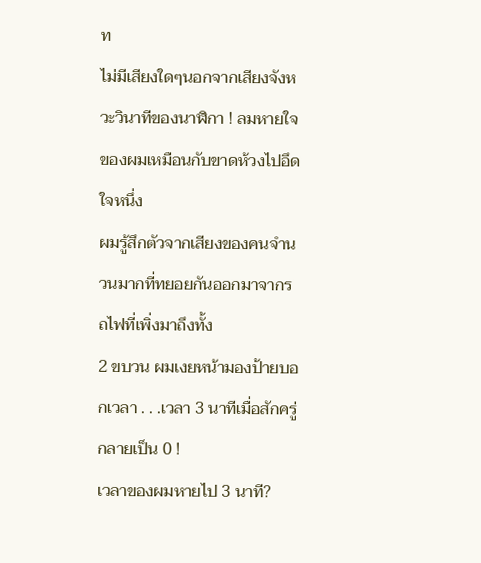ท
ไม่มีเสียงใดๆนอกจากเสียงจังหวะวินาทีของนาฬิกา ! ลมหายใจของผมเหมือนกับขาดห้วงไปอึดใจหนึ่ง
ผมรู้สึกตัวจากเสียงของคนจำนวนมากที่ทยอยกันออกมาจากรถไฟที่เพิ่งมาถึงทั้ง
2 ขบวน ผมเงยหน้ามองป้ายบอกเวลา . . .เวลา 3 นาทีเมื่อสักครู่กลายเป็น 0 !
เวลาของผมหายไป 3 นาที?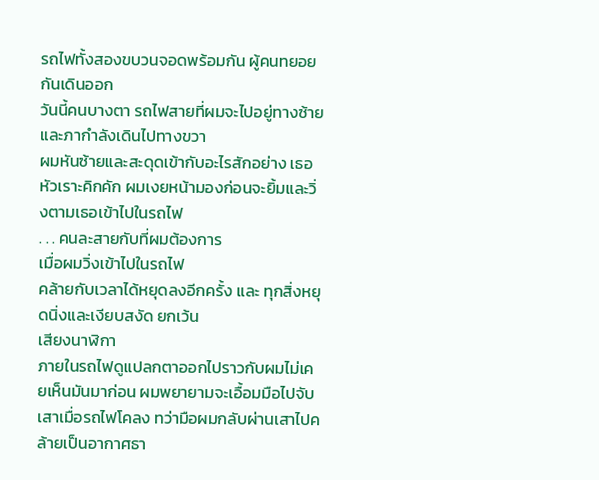รถไฟทั้งสองขบวนจอดพร้อมกัน ผู้คนทยอยกันเดินออก
วันนี้คนบางตา รถไฟสายที่ผมจะไปอยู่ทางซ้ายและภากำลังเดินไปทางขวา
ผมหันซ้ายและสะดุดเข้ากับอะไรสักอย่าง เธอหัวเราะคิกคัก ผมเงยหน้ามองก่อนจะยิ้มและวิ่งตามเธอเข้าไปในรถไฟ
. . . คนละสายกับที่ผมต้องการ
เมื่อผมวิ่งเข้าไปในรถไฟ
คล้ายกับเวลาได้หยุดลงอีกครั้ง และ ทุกสิ่งหยุดนิ่งและเงียบสงัด ยกเว้น
เสียงนาฬิกา
ภายในรถไฟดูแปลกตาออกไปราวกับผมไม่เคยเห็นมันมาก่อน ผมพยายามจะเอื้อมมือไปจับเสาเมื่อรถไฟโคลง ทว่ามือผมกลับผ่านเสาไปคล้ายเป็นอากาศธา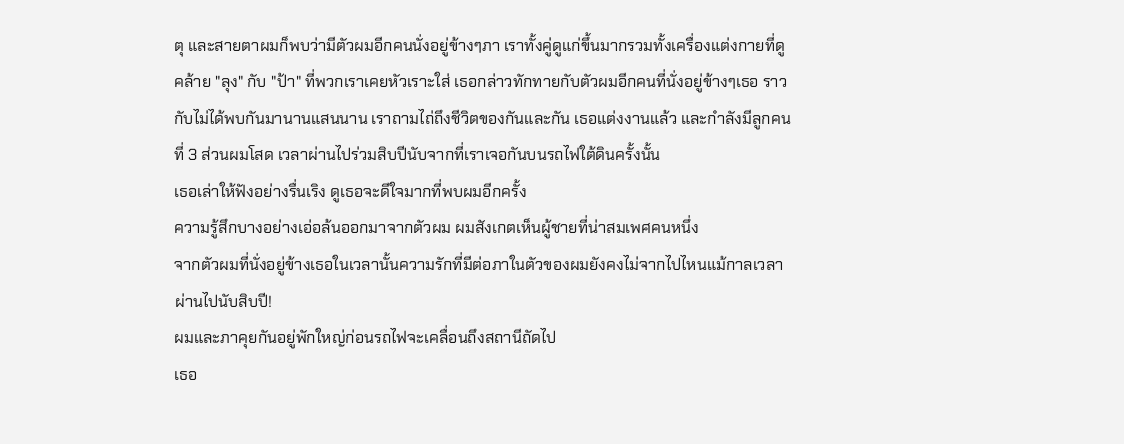ตุ และสายตาผมก็พบว่ามีตัวผมอีกคนนั่งอยู่ข้างๆภา เราทั้งคู่ดูแก่ขึ้นมากรวมทั้งเครื่องแต่งกายที่ดูคล้าย "ลุง" กับ "ป้า" ที่พวกเราเคยหัวเราะใส่ เธอกล่าวทักทายกับตัวผมอีกคนที่นั่งอยู่ข้างๆเธอ ราวกับไม่ได้พบกันมานานแสนนาน เราถามไถ่ถึงชีวิตของกันและกัน เธอแต่งงานแล้ว และกำลังมีลูกคนที่ 3 ส่วนผมโสด เวลาผ่านไปร่วมสิบปีนับจากที่เราเจอกันบนรถไฟใต้ดินครั้งนั้น
เธอเล่าให้ฟังอย่างรื่นเริง ดูเธอจะดีใจมากที่พบผมอีกครั้ง
ความรู้สึกบางอย่างเอ่อล้นออกมาจากตัวผม ผมสังเกตเห็นผู้ชายที่น่าสมเพศคนหนึ่ง
จากตัวผมที่นั่งอยู่ข้างเธอในเวลานั้นความรักที่มีต่อภาในตัวของผมยังคงไม่จากไปไหนแม้กาลเวลาผ่านไปนับสิบปี!
ผมและภาคุยกันอยู่พักใหญ่ก่อนรถไฟจะเคลื่อนถึงสถานีถัดไป
เธอ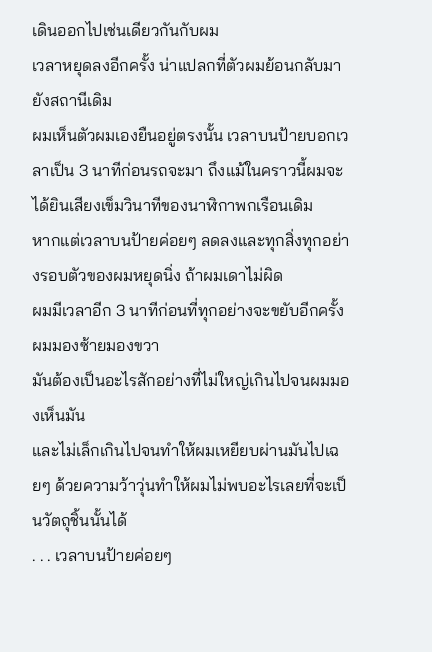เดินออกไปเช่นเดียวกันกับผม
เวลาหยุดลงอีกครั้ง น่าแปลกที่ตัวผมย้อนกลับมายังสถานีเดิม
ผมเห็นตัวผมเองยืนอยู่ตรงนั้น เวลาบนป้ายบอกเวลาเป็น 3 นาทีก่อนรถจะมา ถึงแม้ในคราวนี้ผมจะได้ยินเสียงเข็มวินาทีของนาฬิกาพกเรือนเดิม
หากแต่เวลาบนป้ายค่อยๆ ลดลงและทุกสิ่งทุกอย่างรอบตัวของผมหยุดนิ่ง ถ้าผมเดาไม่ผิด
ผมมีเวลาอีก 3 นาทีก่อนที่ทุกอย่างจะขยับอีกครั้ง
ผมมองซ้ายมองขวา
มันต้องเป็นอะไรสักอย่างที่ไม่ใหญ่เกินไปจนผมมองเห็นมัน
และไม่เล็กเกินไปจนทำให้ผมเหยียบผ่านมันไปเฉยๆ ด้วยความว้าวุ่นทำให้ผมไม่พบอะไรเลยที่จะเป็นวัตถุชิ้นนั้นได้
. . . เวลาบนป้ายค่อยๆ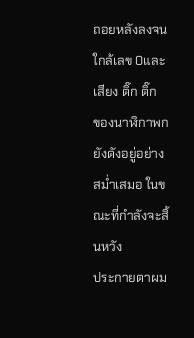ถอยหลังลงจนใกล้เลข 0และเสียง ติ๊ก ติ๊ก
ของนาฬิกาพกยังดังอยู่อย่างสม่ำเสมอ ในขณะที่กำลังจะสิ้นหวัง
ประกายตาผม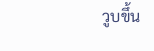วูบขึ้น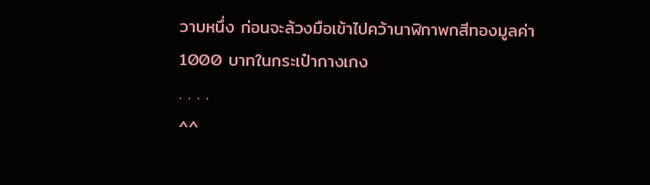วาบหนึ่ง ก่อนจะล้วงมือเข้าไปคว้านาฬิกาพกสีทองมูลค่า 1000 บาทในกระเป๋ากางเกง
. . . .
^^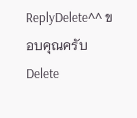ReplyDelete^^ ขอบคุณครับ
Delete